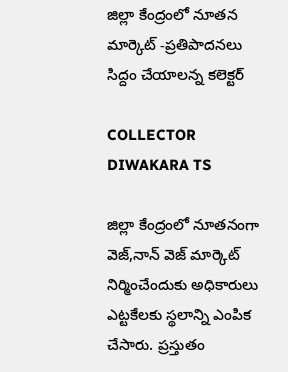జిల్లా కేంద్రంలో నూతన మార్కెట్ -ప్రతిపాదనలు సిద్దం చేయాలన్న కలెక్టర్

COLLECTOR DIWAKARA TS

జిల్లా కేంద్రంలో నూతనంగా వెజ్,నాన్ వెజ్ మార్కెట్ నిర్మించేందుకు అధికారులు ఎట్టకేలకు స్థలాన్ని ఎంపిక చేసారు. ప్రస్తుతం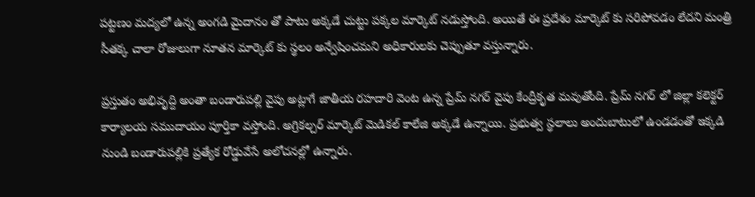పట్టణం మద్యలో ఉన్న అంగడి మైదానం తో పాటు అక్కడే చుట్టు పక్కల మార్కెట్ నడుస్తోంది. అయితే ఈ ప్రదేశం మార్కెట్ కు సరిపోవడం లేదని మంత్రి సీతక్క చాలా రోజులుగా నూతన మార్కెట్ కు స్థలం అన్వేషించమని అధికారులకు చెప్పుతూ వస్తున్నారు.

ప్రస్తుతం అభివృద్ది అంతా బండారుపల్లి వైపు అట్లాగే జాతీయ రహదారి వెంట ఉన్న ప్రేమ్ నగర్ వైపు కేంద్రీకృత మవుతోంది. ప్రేమ్ నగర్ లో జిల్లా కలెక్టర్ కార్యాలయ సముదాయం పూర్తికా వస్తోంది. అగ్రికల్చర్ మార్కెట్ మెడికల్ కాలేజి అక్కడే ఉన్నాయి. ప్రభుత్వ స్థలాలు అందుబాటులో ఉండడంతో ఇక్కడి నుండి బండారుపల్లికి ప్రత్యేక రోడ్డువేసే అలోచనల్లో ఉన్నారు.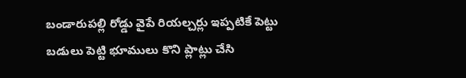బండారుపల్లి రోడ్డు వైపే రియల్చర్లు ఇప్పటికే పెట్టు బడులు పెట్టి భూములు కొని ప్లాట్లు చేసి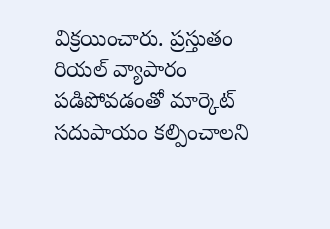విక్రయించారు. ప్రస్తుతం రియల్ వ్యాపారం పడిపోవడంతో మార్కెట్ సదుపాయం కల్పించాలని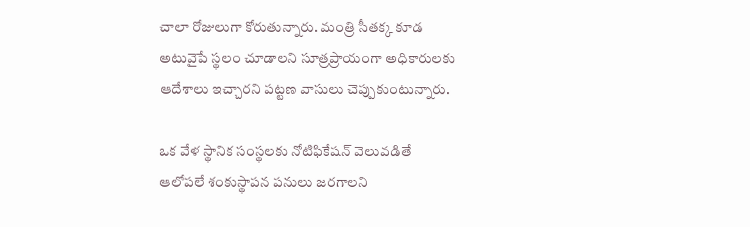చాలా రోజులుగా కోరుతున్నారు. మంత్రి సీతక్క కూడ అటువైపే స్థలం చూడాలని సూత్రప్రాయంగా అధికారులకు ఆదేశాలు ఇచ్చారని పట్టణ వాసులు చెప్పుకుంటున్నారు.

ఒక వేళ స్థానిక సంస్థలకు నోటిఫికేషన్ వెలువడితే ఆలోపలే శంకుస్థాపన పనులు జరగాలని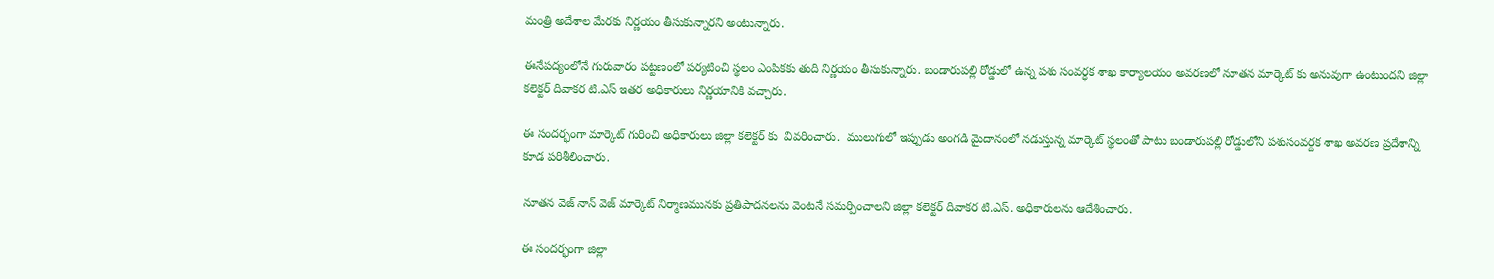మంత్రి అదేశాల మేరకు నిర్ణయం తీసుకున్నారని అంటున్నారు.

ఈనేపద్యంలోనే గురువారం పట్టణంలో పర్యటించి స్థలం ఎంపికకు తుది నిర్ణయం తీసుకున్నారు. బండారుపల్లి రోడ్డులో ఉన్న పశు సంవర్ధక శాఖ కార్యాలయం అవరణలో నూతన మార్కెట్ కు అనువుగా ఉంటుందని జిల్లా కలెక్టర్ దివాకర టి.ఎస్ ఇతర అధికారులు నిర్ణయానికి వచ్చారు.

ఈ సందర్భంగా మార్కెట్ గురించి అధికారులు జిల్లా కలెక్టర్ కు  వివరించారు.  ములుగులో ఇప్పుడు అంగడి మైదానంలో నడుస్తున్న మార్కెట్ స్థలంతో పాటు బండారుపల్లి రోడ్డులోని పశుసంవర్దక శాఖ అవరణ ప్రదేశాన్ని కూడ పరిశీలించారు.

నూతన వెజ్ నాన్ వెజ్ మార్కెట్ నిర్మాణమునకు ప్రతిపాదనలను వెంటనే సమర్పించాలని జిల్లా కలెక్టర్ దివాకర టి.ఎస్. అధికారులను ఆదేశించారు.

ఈ సందర్భంగా జిల్లా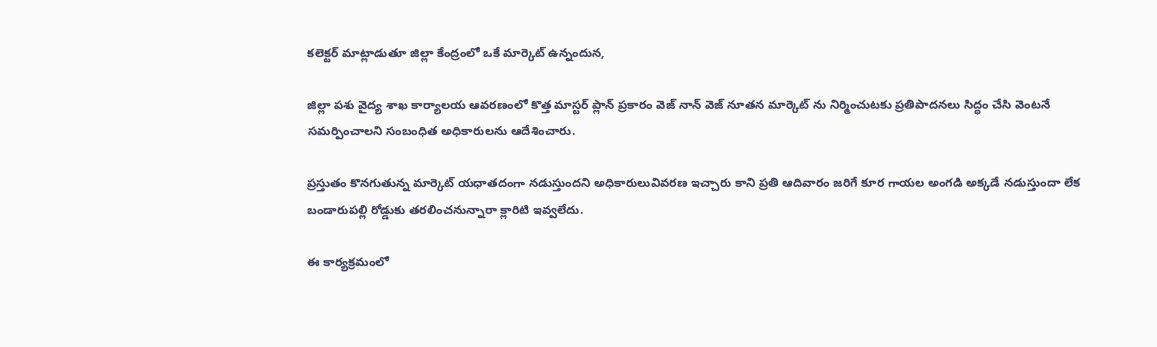కలెక్టర్ మాట్లాడుతూ జిల్లా కేంద్రంలో ఒకే మార్కెట్ ఉన్నందున,

జిల్లా పశు వైద్య శాఖ కార్యాలయ ఆవరణంలో కొత్త మాస్టర్ ప్లాన్ ప్రకారం వెజ్ నాన్ వెజ్ నూతన మార్కెట్ ను నిర్మించుటకు ప్రతిపాదనలు సిద్ధం చేసి వెంటనే సమర్పించాలని సంబంధిత అధికారులను ఆదేశించారు.

ప్రస్తుతం కొనగుతున్న మార్కెట్ యధాతదంగా నడుస్తుందని అధికారులువివరణ ఇచ్చారు కాని ప్రతి ఆదివారం జరిగే కూర గాయల అంగడి అక్కడే నడుస్తుందా లేక బండారుపల్లి రోడ్డుకు తరలించనున్నారా క్లారిటి ఇవ్వలేదు.

ఈ కార్యక్రమంలో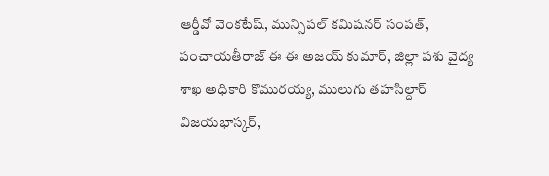ఆర్డీవో వెంకటేష్, మున్సిపల్ కమిషనర్ సంపత్, పంచాయతీరాజ్ ఈ ఈ అజయ్ కుమార్, జిల్లా పశు వైద్య శాఖ అధికారి కొమురయ్య, ములుగు తహసిల్దార్ విజయభాస్కర్,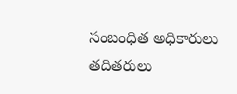సంబంధిత అధికారులు తదితరులు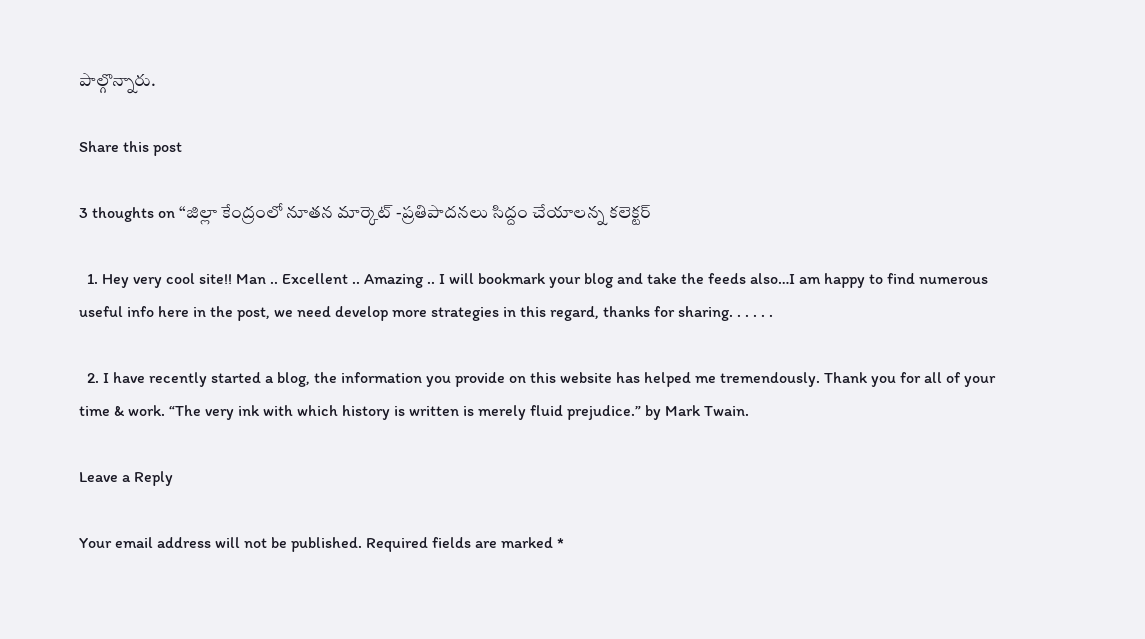పాల్గొన్నారు.

Share this post

3 thoughts on “జిల్లా కేంద్రంలో నూతన మార్కెట్ -ప్రతిపాదనలు సిద్దం చేయాలన్న కలెక్టర్

  1. Hey very cool site!! Man .. Excellent .. Amazing .. I will bookmark your blog and take the feeds also…I am happy to find numerous useful info here in the post, we need develop more strategies in this regard, thanks for sharing. . . . . .

  2. I have recently started a blog, the information you provide on this website has helped me tremendously. Thank you for all of your time & work. “The very ink with which history is written is merely fluid prejudice.” by Mark Twain.

Leave a Reply

Your email address will not be published. Required fields are marked *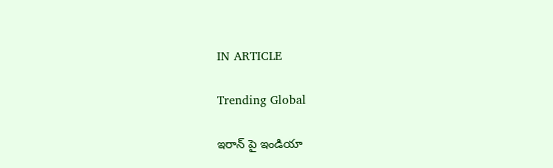IN ARTICLE

Trending Global

ఇరాన్ పై ఇండియా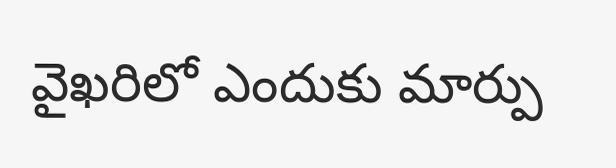వైఖరిలో ఎందుకు మార్పు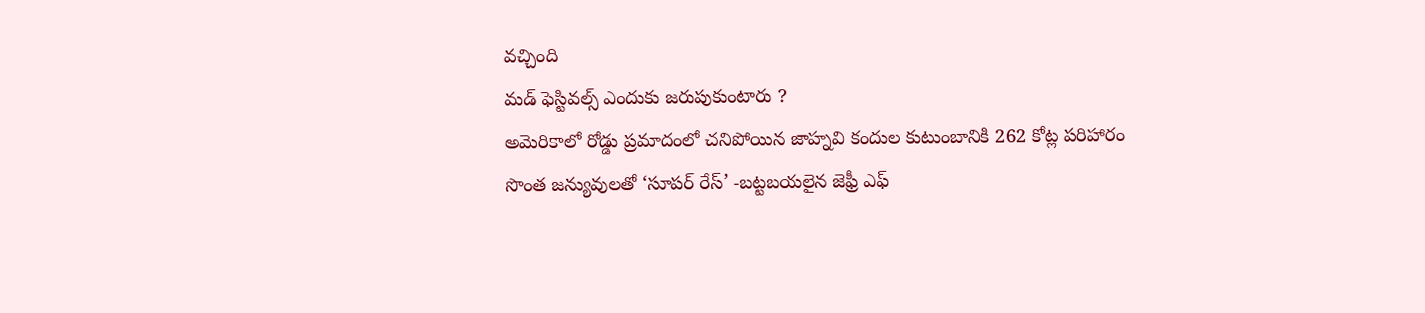వచ్చింది
మడ్ ఫెస్టివల్స్ ఎందుకు జరుపుకుంటారు ?
అమెరికాలో రోడ్డు ప్రమాదంలో చనిపోయిన జాహ్నవి కందుల కుటుంబానికి 262 కోట్ల పరిహారం
సొంత జన్యువులతో ‘సూపర్ రేస్’ -బట్టబయలైన జెఫ్రీ ఎఫ్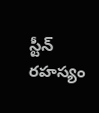స్టీన్ రహస్యం